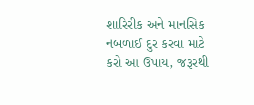શારિરીક અને માનસિક નબળાઈ દુર કરવા માટે કરો આ ઉપાય, જરૂરથી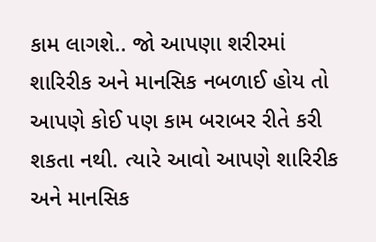કામ લાગશે.. જો આપણા શરીરમાં શારિરીક અને માનસિક નબળાઈ હોય તો આપણે કોઈ પણ કામ બરાબર રીતે કરી શકતા નથી. ત્યારે આવો આપણે શારિરીક અને માનસિક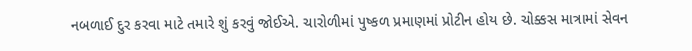નબળાઈ દુર કરવા માટે તમારે શું કરવું જોઈએ. ચારોળીમાં પુષ્કળ પ્રમાણમાં પ્રોટીન હોય છે. ચોક્કસ માત્રામાં સેવન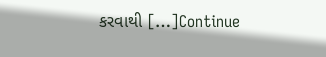કરવાથી […]Continue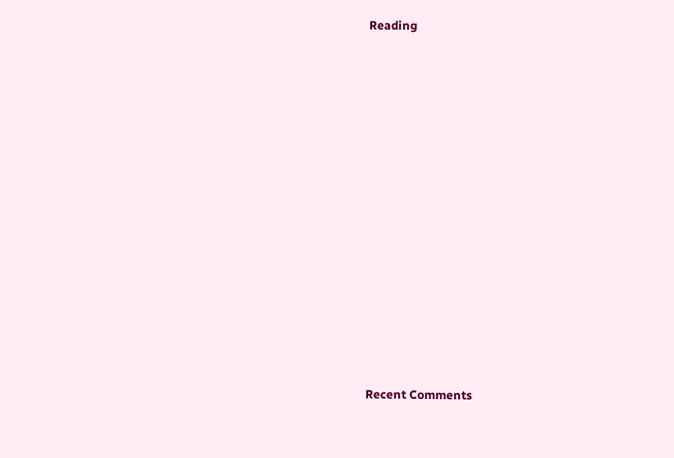Reading














Recent Comments